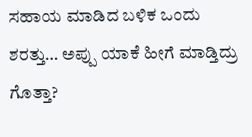ಸಹಾಯ ಮಾಡಿದ ಬಳಿಕ ಒಂದು ಶರತ್ತು… ಅಪ್ಪು ಯಾಕೆ ಹೀಗೆ ಮಾಡ್ತಿದ್ರು ಗೊತ್ತಾ?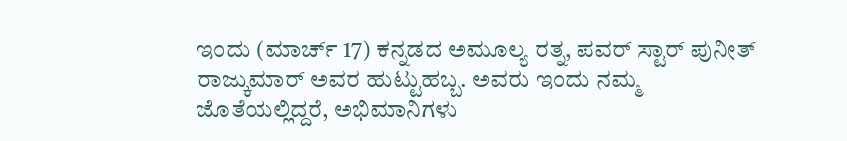ಇಂದು (ಮಾರ್ಚ್ 17) ಕನ್ನಡದ ಅಮೂಲ್ಯ ರತ್ನ, ಪವರ್ ಸ್ಟಾರ್ ಪುನೀತ್ ರಾಜ್ಕುಮಾರ್ ಅವರ ಹುಟ್ಟುಹಬ್ಬ. ಅವರು ಇಂದು ನಮ್ಮ ಜೊತೆಯಲ್ಲಿದ್ದರೆ, ಅಭಿಮಾನಿಗಳು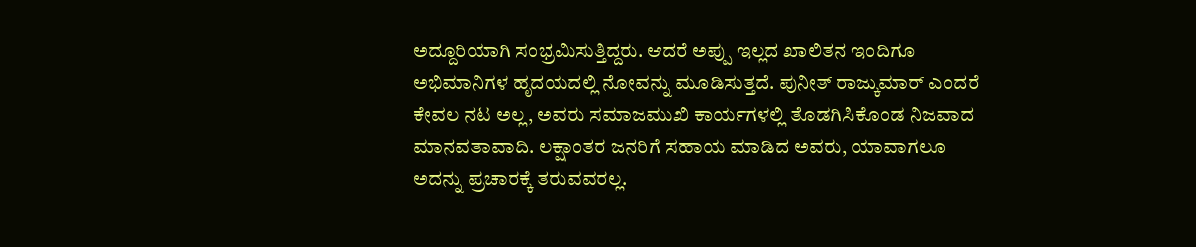ಅದ್ದೂರಿಯಾಗಿ ಸಂಭ್ರಮಿಸುತ್ತಿದ್ದರು. ಆದರೆ ಅಪ್ಪು ಇಲ್ಲದ ಖಾಲಿತನ ಇಂದಿಗೂ ಅಭಿಮಾನಿಗಳ ಹೃದಯದಲ್ಲಿ ನೋವನ್ನು ಮೂಡಿಸುತ್ತದೆ. ಪುನೀತ್ ರಾಜ್ಕುಮಾರ್ ಎಂದರೆ ಕೇವಲ ನಟ ಅಲ್ಲ, ಅವರು ಸಮಾಜಮುಖಿ ಕಾರ್ಯಗಳಲ್ಲಿ ತೊಡಗಿಸಿಕೊಂಡ ನಿಜವಾದ ಮಾನವತಾವಾದಿ. ಲಕ್ಷಾಂತರ ಜನರಿಗೆ ಸಹಾಯ ಮಾಡಿದ ಅವರು, ಯಾವಾಗಲೂ ಅದನ್ನು ಪ್ರಚಾರಕ್ಕೆ ತರುವವರಲ್ಲ.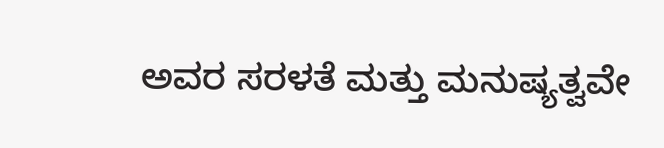ಅವರ ಸರಳತೆ ಮತ್ತು ಮನುಷ್ಯತ್ವವೇ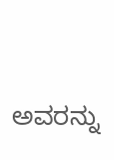ಅವರನ್ನು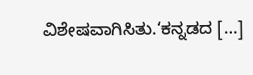ವಿಶೇಷವಾಗಿಸಿತು.‘ಕನ್ನಡದ […]